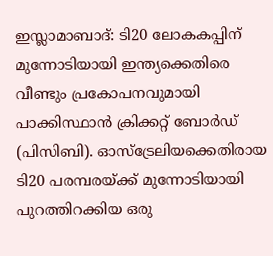ഇസ്ലാമാബാദ്: ടി20 ലോകകപ്പിന് മുന്നോടിയായി ഇന്ത്യക്കെതിരെ വീണ്ടും പ്രകോപനവുമായി പാക്കിസ്ഥാൻ ക്രിക്കറ്റ് ബോർഡ് (പിസിബി). ഓസ്‌ട്രേലിയക്കെതിരായ ടി20 പരമ്പരയ്ക്ക് മുന്നോടിയായി പുറത്തിറക്കിയ ഒരു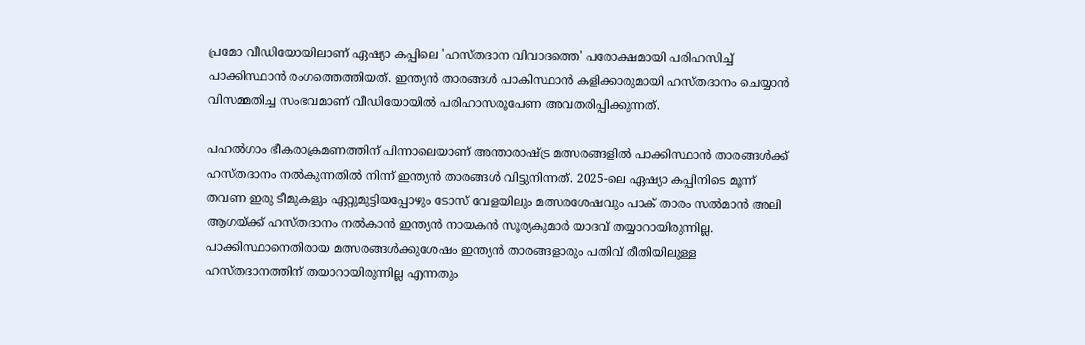പ്രമോ വീഡിയോയിലാണ് ഏഷ്യാ കപ്പിലെ 'ഹസ്തദാന വിവാദത്തെ' പരോക്ഷമായി പരിഹസിച്ച് പാക്കിസ്ഥാൻ രംഗത്തെത്തിയത്. ഇന്ത്യൻ താരങ്ങൾ പാകിസ്ഥാൻ കളിക്കാരുമായി ഹസ്തദാനം ചെയ്യാൻ വിസമ്മതിച്ച സംഭവമാണ് വീഡിയോയിൽ പരിഹാസരൂപേണ അവതരിപ്പിക്കുന്നത്.

പഹൽഗാം ഭീകരാക്രമണത്തിന് പിന്നാലെയാണ് അന്താരാഷ്ട്ര മത്സരങ്ങളിൽ പാക്കിസ്ഥാൻ താരങ്ങൾക്ക് ഹസ്തദാനം നൽകുന്നതിൽ നിന്ന് ഇന്ത്യൻ താരങ്ങൾ വിട്ടുനിന്നത്. 2025-ലെ ഏഷ്യാ കപ്പിനിടെ മൂന്ന് തവണ ഇരു ടീമുകളും ഏറ്റുമുട്ടിയപ്പോഴും ടോസ് വേളയിലും മത്സരശേഷവും പാക് താരം സൽമാൻ അലി ആഗയ്ക്ക് ഹസ്തദാനം നൽകാൻ ഇന്ത്യൻ നായകൻ സൂര്യകുമാർ യാദവ് തയ്യാറായിരുന്നില്ല. പാക്കിസ്ഥാനെതിരായ മത്സരങ്ങൾക്കുശേഷം ഇന്ത്യൻ താരങ്ങളാരും പതിവ് രീതിയിലുള്ള ഹസ്തദാനത്തിന് തയാറായിരുന്നില്ല എന്നതും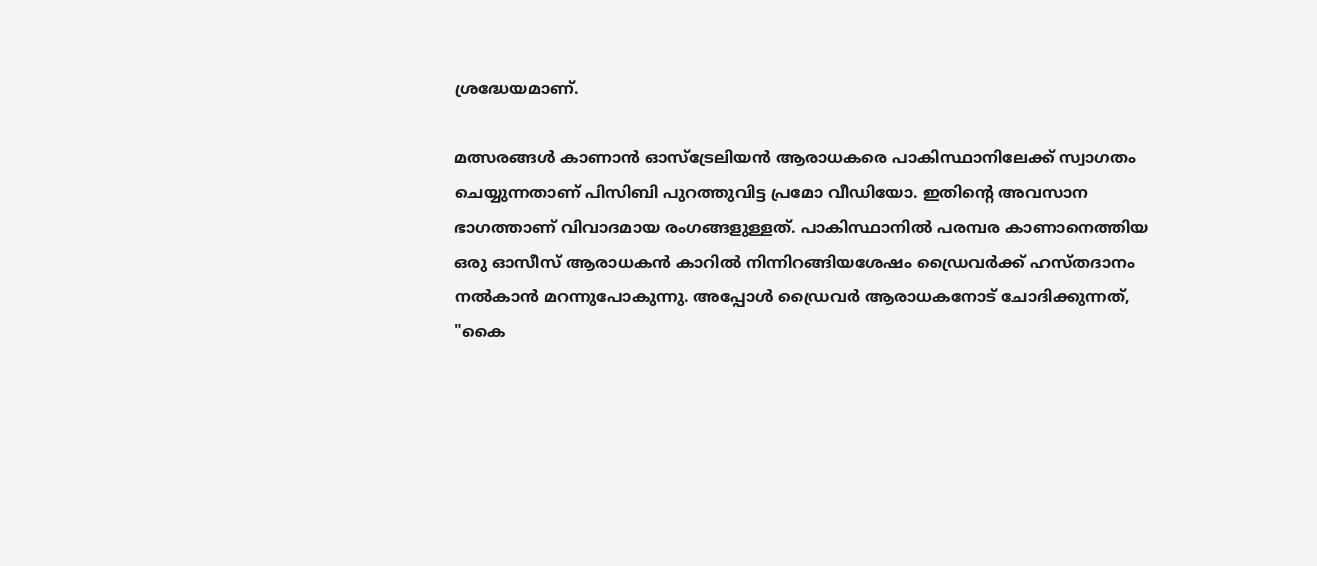ശ്രദ്ധേയമാണ്.

മത്സരങ്ങൾ കാണാൻ ഓസ്‌ട്രേലിയൻ ആരാധകരെ പാകിസ്ഥാനിലേക്ക് സ്വാഗതം ചെയ്യുന്നതാണ് പിസിബി പുറത്തുവിട്ട പ്രമോ വീഡിയോ. ഇതിന്റെ അവസാന ഭാഗത്താണ് വിവാദമായ രംഗങ്ങളുള്ളത്. പാകിസ്ഥാനിൽ പരമ്പര കാണാനെത്തിയ ഒരു ഓസീസ് ആരാധകൻ കാറിൽ നിന്നിറങ്ങിയശേഷം ഡ്രൈവർക്ക് ഹസ്തദാനം നൽകാൻ മറന്നുപോകുന്നു. അപ്പോൾ ഡ്രൈവർ ആരാധകനോട് ചോദിക്കുന്നത്, "കൈ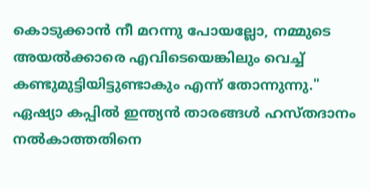കൊടുക്കാൻ നീ മറന്നു പോയല്ലോ, നമ്മുടെ അയൽക്കാരെ എവിടെയെങ്കിലും വെച്ച് കണ്ടുമുട്ടിയിട്ടുണ്ടാകും എന്ന് തോന്നുന്നു." ഏഷ്യാ കപ്പിൽ ഇന്ത്യൻ താരങ്ങൾ ഹസ്തദാനം നൽകാത്തതിനെ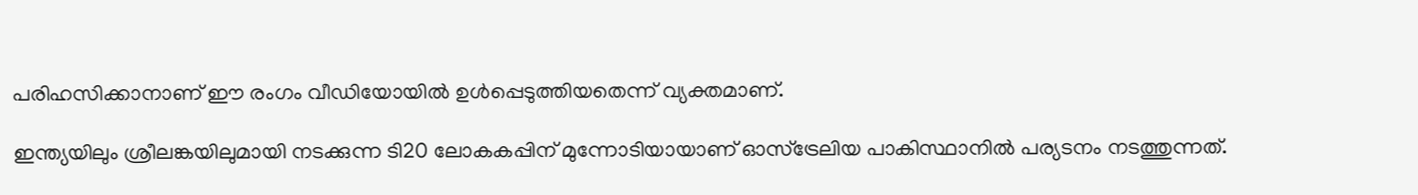പരിഹസിക്കാനാണ് ഈ രംഗം വീഡിയോയിൽ ഉൾപ്പെടുത്തിയതെന്ന് വ്യക്തമാണ്.

ഇന്ത്യയിലും ശ്രീലങ്കയിലുമായി നടക്കുന്ന ടി20 ലോകകപ്പിന് മുന്നോടിയായാണ് ഓസ്‌ട്രേലിയ പാകിസ്ഥാനിൽ പര്യടനം നടത്തുന്നത്.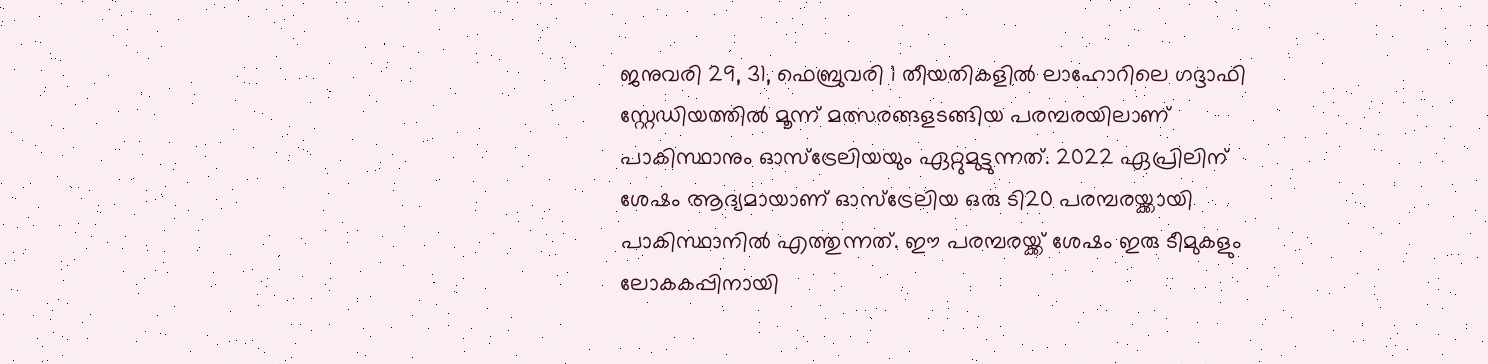ജനുവരി 29, 31, ഫെബ്രുവരി 1 തീയതികളിൽ ലാഹോറിലെ ഗദ്ദാഫി സ്റ്റേഡിയത്തിൽ മൂന്ന് മത്സരങ്ങളടങ്ങിയ പരമ്പരയിലാണ് പാകിസ്ഥാനും ഓസ്‌ട്രേലിയയും ഏറ്റുമുട്ടുന്നത്. 2022 ഏപ്രിലിന് ശേഷം ആദ്യമായാണ് ഓസ്‌ട്രേലിയ ഒരു ടി20 പരമ്പരയ്ക്കായി പാകിസ്ഥാനിൽ എത്തുന്നത്. ഈ പരമ്പരയ്ക്ക് ശേഷം ഇരു ടീമുകളും ലോകകപ്പിനായി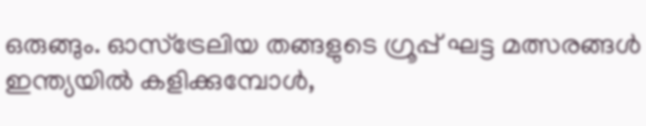ഒരുങ്ങും. ഓസ്‌ട്രേലിയ തങ്ങളുടെ ഗ്രൂപ്പ് ഘട്ട മത്സരങ്ങൾ ഇന്ത്യയിൽ കളിക്കുമ്പോൾ,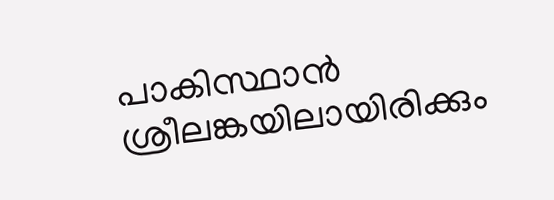പാകിസ്ഥാൻ ശ്രീലങ്കയിലായിരിക്കും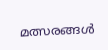മത്സരങ്ങൾ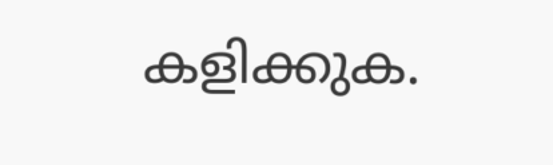കളിക്കുക.